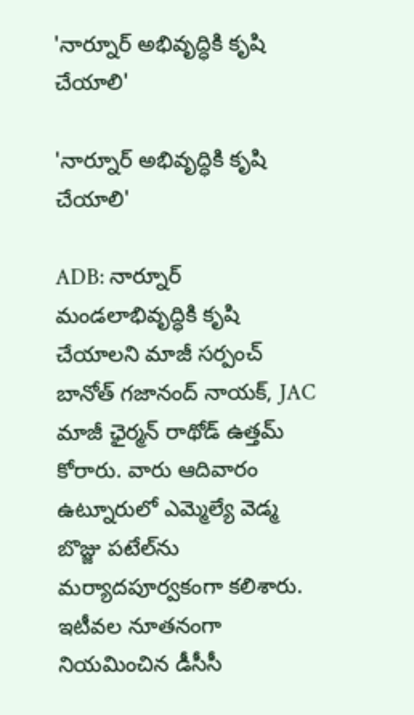'నార్నూర్ అభివృద్ధికి కృషి చేయాలి'

'నార్నూర్ అభివృద్ధికి కృషి చేయాలి'

ADB: నార్నూర్ మండలాభివృద్ధికి కృషి చేయాలని మాజీ సర్పంచ్ బానోత్ గజానంద్ నాయక్, JAC మాజీ ఛైర్మన్ రాథోడ్ ఉత్తమ్ కోరారు. వారు ఆదివారం ఉట్నూరులో ఎమ్మెల్యే వెడ్మ బొజ్జు పటేల్‌ను మర్యాదపూర్వకంగా కలిశారు. ఇటీవల నూతనంగా నియమించిన డీసీసీ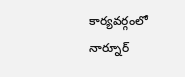కార్యవర్గంలో నార్నూర్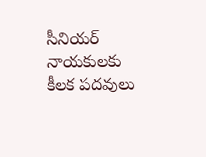సీనియర్ నాయకులకు కీలక పదవులు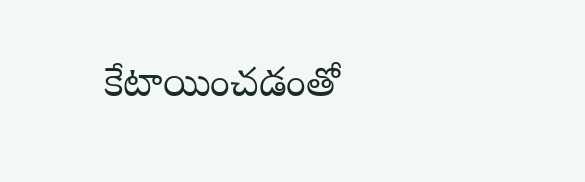కేటాయించడంతో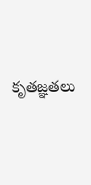కృతజ్ఞతలు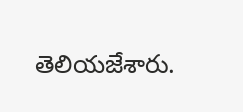తెలియజేశారు.